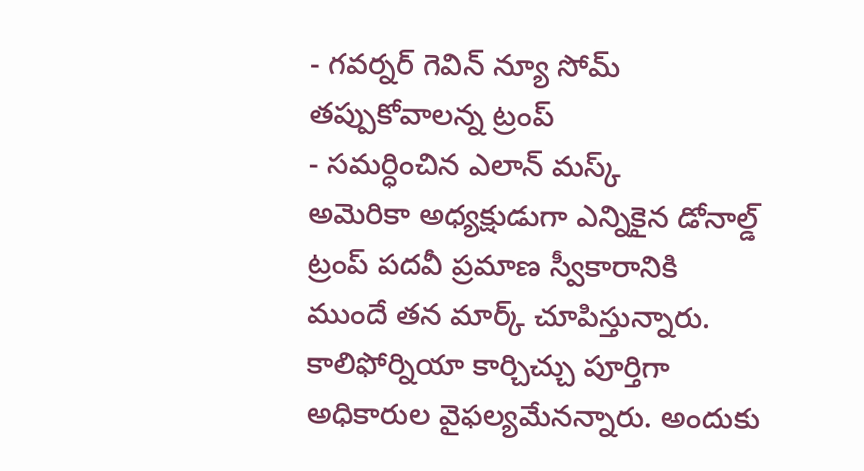- గవర్నర్ గెవిన్ న్యూ సోమ్ తప్పుకోవాలన్న ట్రంప్
- సమర్ధించిన ఎలాన్ మస్క్
అమెరికా అధ్యక్షుడుగా ఎన్నికైన డోనాల్డ్ ట్రంప్ పదవీ ప్రమాణ స్వీకారానికి ముందే తన మార్క్ చూపిస్తున్నారు. కాలిఫోర్నియా కార్చిచ్చు పూర్తిగా అధికారుల వైఫల్యమేనన్నారు. అందుకు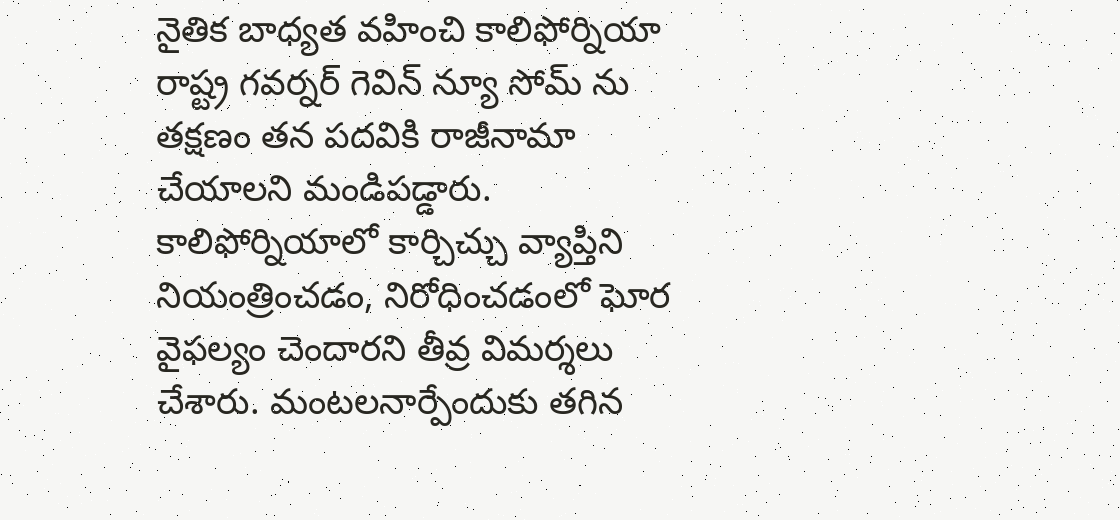నైతిక బాధ్యత వహించి కాలిఫోర్నియా రాష్ట్ర గవర్నర్ గెవిన్ న్యూ సోమ్ ను తక్షణం తన పదవికి రాజీనామా చేయాలని మండిపడ్డారు. కాలిఫోర్నియాలో కార్చిచ్చు వ్యాప్తిని నియంత్రించడం, నిరోధించడంలో ఘోర వైఫల్యం చెందారని తీవ్ర విమర్శలు చేశారు. మంటలనార్పేందుకు తగిన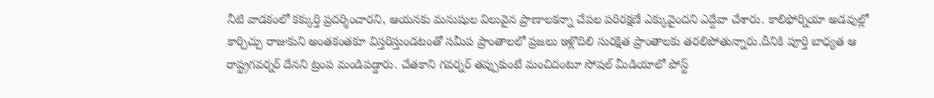నీటి వాడకంలో కక్కుర్తి ప్రదర్శించారని, ఆయనకు మనుషుల విలువైన ప్రాణాలకన్నా చేపల పరిరక్షణే ఎక్కువైందని ఎద్దేవా చేశారు. కాలిఫోర్నియా అడవుల్లో కార్చిచ్చు రాజుకుని అంతకంతకూ విస్తరిస్తుండటంతో సమీప ప్రాంతాలలో ప్రజలు ఇళ్లొదిలి సురక్షిత ప్రాంతాలకు తరలిపోతున్నారు.దీనికి పూర్తి బాధ్యత ఆ రాష్ట్రగవర్నర్ దేనని ట్రంప మండిపడ్డారు. చేతకాని గవర్నర్ తప్పుకుంటే మంచిదంటూ సోషల్ మీడియాలో పోస్ట్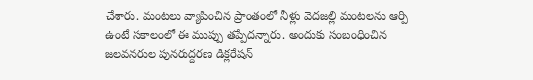చేశారు. మంటలు వ్యాపించిన ప్రాంతంలో నీళ్లు వెదజల్లి మంటలను ఆర్పి ఉంటే సకాలంలో ఈ ముప్పు తప్పేదన్నారు. అందుకు సంబంధించిన జలవనరుల పునరుద్దరణ డిక్లరేషన్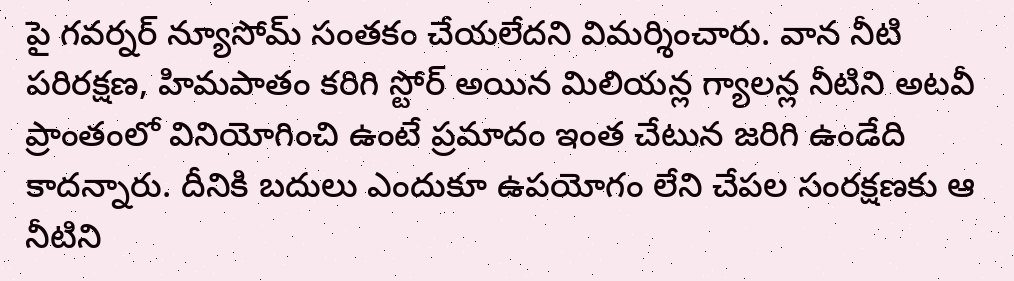పై గవర్నర్ న్యూసోమ్ సంతకం చేయలేదని విమర్శించారు. వాన నీటి పరిరక్షణ, హిమపాతం కరిగి స్టోర్ అయిన మిలియన్ల గ్యాలన్ల నీటిని అటవీ ప్రాంతంలో వినియోగించి ఉంటే ప్రమాదం ఇంత చేటున జరిగి ఉండేది కాదన్నారు. దీనికి బదులు ఎందుకూ ఉపయోగం లేని చేపల సంరక్షణకు ఆ నీటిని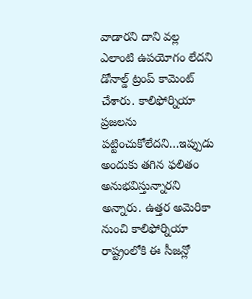వాడారని దాని వల్ల ఎలాంటి ఉపయోగం లేదని డోనాల్డ్ ట్రంప్ కామెంట్ చేశారు. కాలిఫోర్నియా ప్రజలను పట్టించుకోలేదని…ఇప్పుడు అందుకు తగిన ఫలితం అనుభవిస్తున్నారని అన్నారు. ఉత్తర అమెరికా నుంచి కాలిఫోర్నియా రాష్ట్రంలోకి ఈ సీజన్లో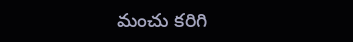మంచు కరిగి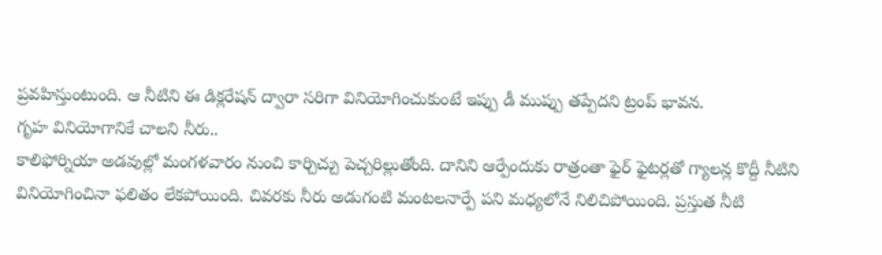ప్రవహిస్తుంటుంది. ఆ నీటిని ఈ డిక్లరేషన్ ద్వారా సరిగా వినియోగించుకుంటే ఇప్పు డీ ముప్పు తప్పేదని ట్రంప్ భావన.
గృహ వినియోగానికే చాలని నీరు..
కాలిఫోర్నియా అడవుల్లో మంగళవారం నుంచి కార్చిచ్చు పెచ్చరిల్లుతోంది. దానిని ఆర్పేందుకు రాత్రంతా ఫైర్ ఫైటర్లతో గ్యాలన్ల కొద్దీ నీటిని వినియోగించినా ఫలితం లేకపోయింది. చివరకు నీరు అడుగంటి మంటలనార్పే పని మధ్యలోనే నిలిచిపోయింది. ప్రస్తుత నీటి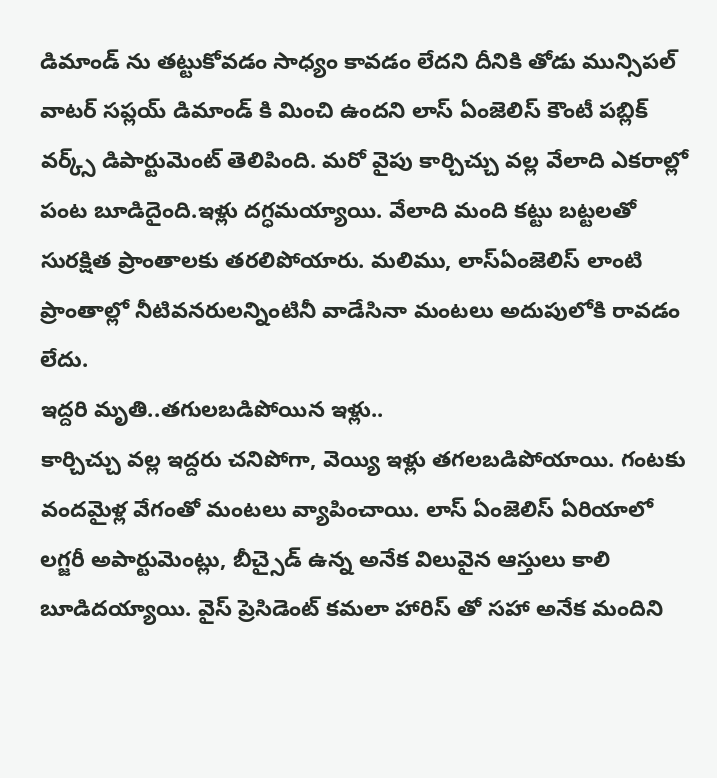డిమాండ్ ను తట్టుకోవడం సాధ్యం కావడం లేదని దీనికి తోడు మున్సిపల్ వాటర్ సప్లయ్ డిమాండ్ కి మించి ఉందని లాస్ ఏంజెలిస్ కౌంటీ పబ్లిక్ వర్క్స్ డిపార్టుమెంట్ తెలిపింది. మరో వైపు కార్చిచ్చు వల్ల వేలాది ఎకరాల్లో పంట బూడిదైంది.ఇళ్లు దగ్ధమయ్యాయి. వేలాది మంది కట్టు బట్టలతో సురక్షిత ప్రాంతాలకు తరలిపోయారు. మలిము, లాస్ఏంజెలిస్ లాంటి ప్రాంతాల్లో నీటివనరులన్నింటినీ వాడేసినా మంటలు అదుపులోకి రావడం లేదు.
ఇద్దరి మృతి..తగులబడిపోయిన ఇళ్లు..
కార్చిచ్చు వల్ల ఇద్దరు చనిపోగా, వెయ్యి ఇళ్లు తగలబడిపోయాయి. గంటకు వందమైళ్ల వేగంతో మంటలు వ్యాపించాయి. లాస్ ఏంజెలిస్ ఏరియాలో లగ్జరీ అపార్టుమెంట్లు, బీచ్సైడ్ ఉన్న అనేక విలువైన ఆస్తులు కాలి బూడిదయ్యాయి. వైస్ ప్రెసిడెంట్ కమలా హారిస్ తో సహా అనేక మందిని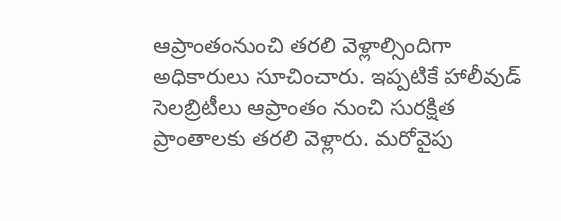ఆప్రాంతంనుంచి తరలి వెళ్లాల్సిందిగా అధికారులు సూచించారు. ఇప్పటికే హాలీవుడ్ సెలబ్రిటీలు ఆప్రాంతం నుంచి సురక్షిత ప్రాంతాలకు తరలి వెళ్లారు. మరోవైపు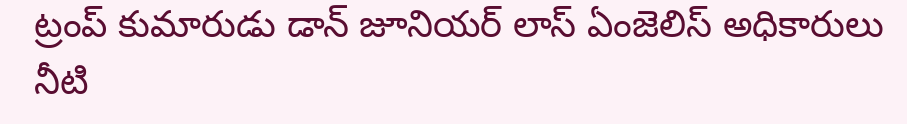ట్రంప్ కుమారుడు డాన్ జూనియర్ లాస్ ఏంజెలిస్ అధికారులు నీటి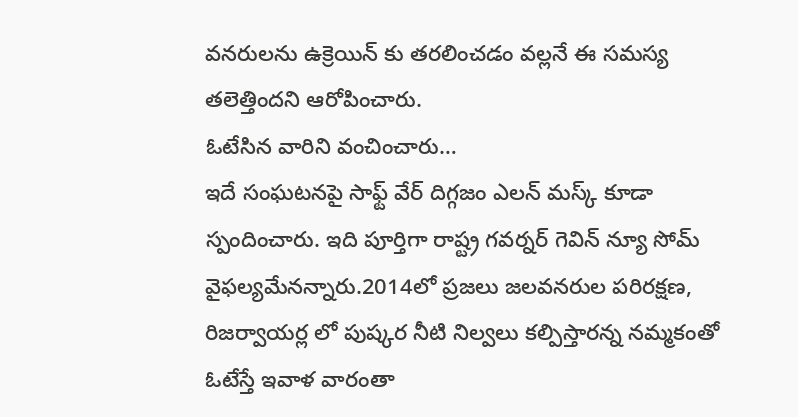వనరులను ఉక్రెయిన్ కు తరలించడం వల్లనే ఈ సమస్య తలెత్తిందని ఆరోపించారు.
ఓటేసిన వారిని వంచించారు…
ఇదే సంఘటనపై సాఫ్ట్ వేర్ దిగ్గజం ఎలన్ మస్క్ కూడా స్పందించారు. ఇది పూర్తిగా రాష్ట్ర గవర్నర్ గెవిన్ న్యూ సోమ్ వైఫల్యమేనన్నారు.2014లో ప్రజలు జలవనరుల పరిరక్షణ, రిజర్వాయర్ల లో పుష్కర నీటి నిల్వలు కల్పిస్తారన్న నమ్మకంతో ఓటేస్తే ఇవాళ వారంతా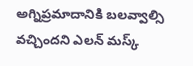అగ్నిప్రమాదానికి బలవ్వాల్సి వచ్చిందని ఎలన్ మస్క్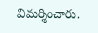విమర్శించారు.